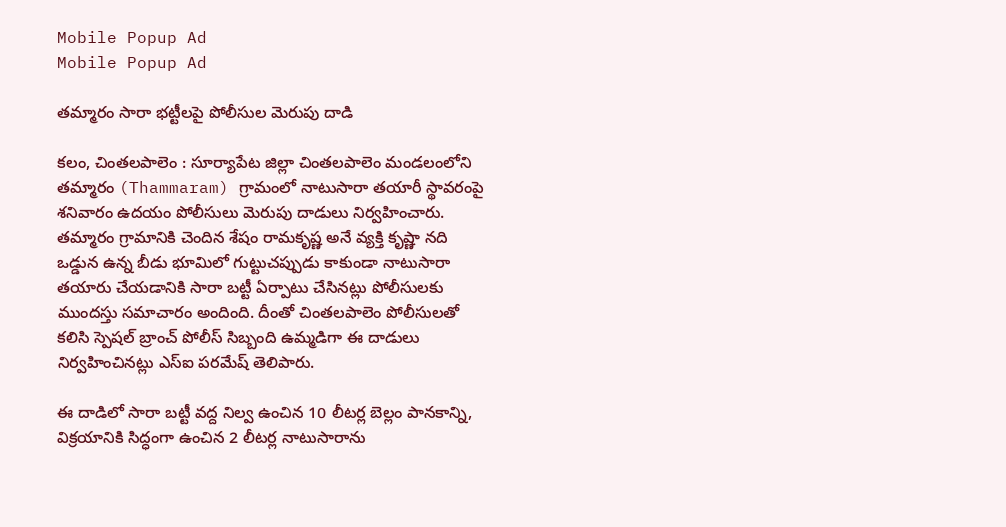Mobile Popup Ad
Mobile Popup Ad

త‌మ్మారం సారా భ‌ట్టీలపై పోలీసుల మెరుపు దాడి

కలం, చింతలపాలెం : సూర్యాపేట జిల్లా చింతలపాలెం మండలంలోని తమ్మారం (Thammaram) గ్రామంలో నాటుసారా తయారీ స్థావరంపై శనివారం ఉదయం పోలీసులు మెరుపు దాడులు నిర్వహించారు. తమ్మారం గ్రామానికి చెందిన శేషం రామకృష్ణ అనే వ్యక్తి కృష్ణా నది ఒడ్డున ఉన్న బీడు భూమిలో గుట్టుచప్పుడు కాకుండా నాటుసారా తయారు చేయడానికి సారా బట్టీ ఏర్పాటు చేసినట్లు పోలీసులకు ముందస్తు సమాచారం అందింది. దీంతో చింతలపాలెం పోలీసులతో కలిసి స్పెషల్ బ్రాంచ్ పోలీస్ సిబ్బంది ఉమ్మడిగా ఈ దాడులు నిర్వహించినట్లు ఎస్ఐ పరమేష్ తెలిపారు.

ఈ దాడిలో సారా బట్టీ వద్ద నిల్వ ఉంచిన 10 లీటర్ల బెల్లం పానకాన్ని, విక్రయానికి సిద్ధంగా ఉంచిన 2 లీటర్ల నాటుసారాను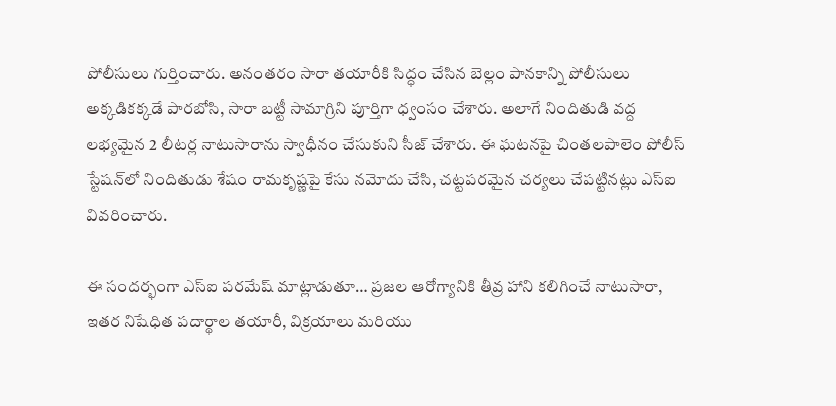పోలీసులు గుర్తించారు. అనంతరం సారా తయారీకి సిద్ధం చేసిన బెల్లం పానకాన్ని పోలీసులు అక్కడికక్కడే పారబోసి, సారా బట్టీ సామాగ్రిని పూర్తిగా ధ్వంసం చేశారు. అలాగే నిందితుడి వద్ద లభ్యమైన 2 లీటర్ల నాటుసారాను స్వాధీనం చేసుకుని సీజ్ చేశారు. ఈ ఘటనపై చింతలపాలెం పోలీస్ స్టేషన్‌లో నిందితుడు శేషం రామకృష్ణపై కేసు నమోదు చేసి, చట్టపరమైన చర్యలు చేపట్టినట్లు ఎస్ఐ వివరించారు.

ఈ సందర్భంగా ఎస్ఐ పరమేష్ మాట్లాడుతూ… ప్రజల ఆరోగ్యానికి తీవ్ర హాని కలిగించే నాటుసారా, ఇతర నిషేధిత పదార్థాల తయారీ, విక్రయాలు మరియు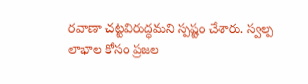రవాణా చట్టవిరుద్ధమని స్పష్టం చేశారు. స్వల్ప లాభాల కోసం ప్రజల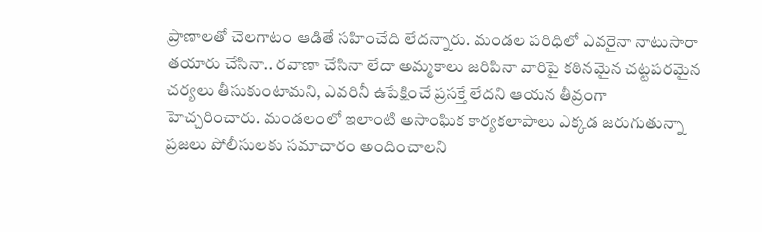ప్రాణాలతో చెలగాటం ఆడితే సహించేది లేదన్నారు. మండల పరిధిలో ఎవరైనా నాటుసారా తయారు చేసినా.. రవాణా చేసినా లేదా అమ్మకాలు జరిపినా వారిపై కఠినమైన చట్టపరమైన చర్యలు తీసుకుంటామని, ఎవరినీ ఉపేక్షించే ప్రసక్తే లేదని ఆయన తీవ్రంగా హెచ్చరించారు. మండలంలో ఇలాంటి అసాంఘిక కార్యకలాపాలు ఎక్కడ జరుగుతున్నా ప్రజలు పోలీసులకు సమాచారం అందించాలని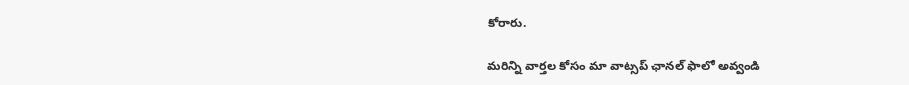కోరారు.

మ‌రిన్ని వార్త‌ల కోసం మా వాట్స‌ప్ ఛాన‌ల్ ఫాలో అవ్వండి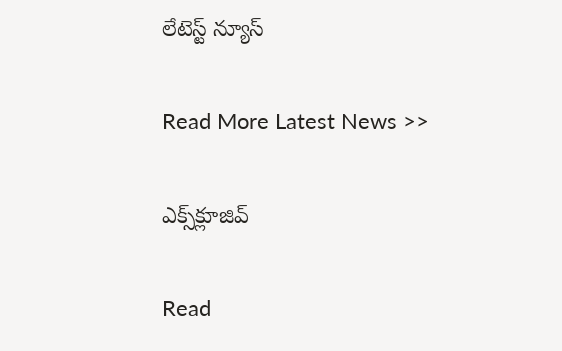లేటెస్ట్ న్యూస్‌

Read More Latest News >>

ఎక్స్‌క్లూజివ్‌

Read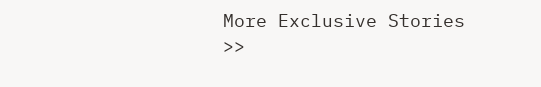More Exclusive Stories >>